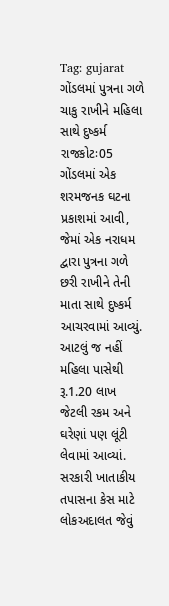Tag: gujarat
ગોંડલમાં પુત્રના ગળે ચાકુ રાખીને મહિલા સાથે દુષ્કર્મ
રાજકોટઃ05 ગોંડલમાં એક શરમજનક ઘટના પ્રકાશમાં આવી, જેમાં એક નરાધમ દ્વારા પુત્રના ગળે છરી રાખીને તેની માતા સાથે દુષ્કર્મ આચરવામાં આવ્યું. આટલું જ નહીં મહિલા પાસેથી રૂ.1.20 લાખ જેટલી રકમ અને ઘરેણાં પણ લૂંટી લેવામાં આવ્યાં.
સરકારી ખાતાકીય તપાસના કેસ માટે લોકઅદાલત જેવું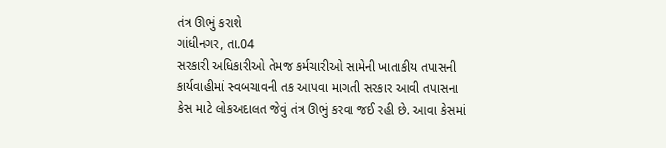તંત્ર ઊભું કરાશે
ગાંધીનગર, તા.04
સરકારી અધિકારીઓ તેમજ કર્મચારીઓ સામેની ખાતાકીય તપાસની કાર્યવાહીમાં સ્વબચાવની તક આપવા માગતી સરકાર આવી તપાસના કેસ માટે લોકઅદાલત જેવું તંત્ર ઊભું કરવા જઈ રહી છે. આવા કેસમાં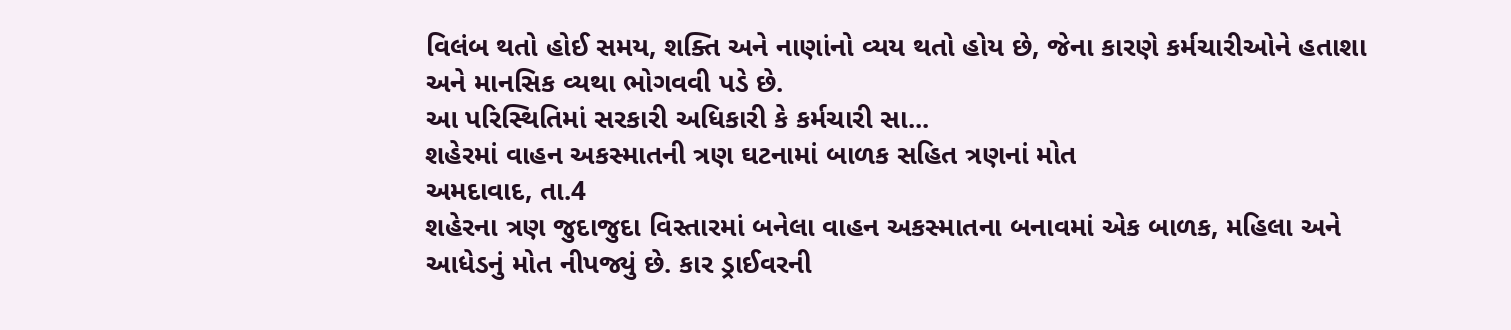વિલંબ થતો હોઈ સમય, શક્તિ અને નાણાંનો વ્યય થતો હોય છે, જેના કારણે કર્મચારીઓને હતાશા અને માનસિક વ્યથા ભોગવવી પડે છે.
આ પરિસ્થિતિમાં સરકારી અધિકારી કે કર્મચારી સા...
શહેરમાં વાહન અકસ્માતની ત્રણ ઘટનામાં બાળક સહિત ત્રણનાં મોત
અમદાવાદ, તા.4
શહેરના ત્રણ જુદાજુદા વિસ્તારમાં બનેલા વાહન અકસ્માતના બનાવમાં એક બાળક, મહિલા અને આધેડનું મોત નીપજ્યું છે. કાર ડ્રાઈવરની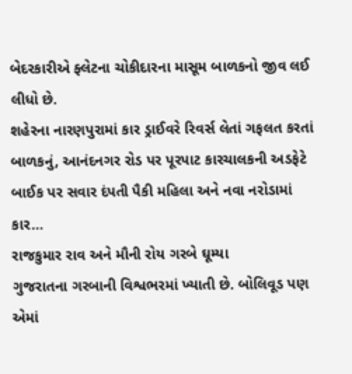બેદરકારીએ ફ્લેટના ચોકીદારના માસૂમ બાળકનો જીવ લઈ લીધો છે.
શહેરના નારણપુરામાં કાર ડ્રાઈવરે રિવર્સ લેતાં ગફલત કરતાં બાળકનું, આનંદનગર રોડ પર પૂરપાટ કારચાલકની અડફેટે બાઈક પર સવાર દંપતી પૈકી મહિલા અને નવા નરોડામાં કાર...
રાજકુમાર રાવ અને મૌની રોય ગરબે ઘૂમ્યા
ગુજરાતના ગરબાની વિશ્વભરમાં ખ્યાતી છે. બોલિવૂડ પણ એમાં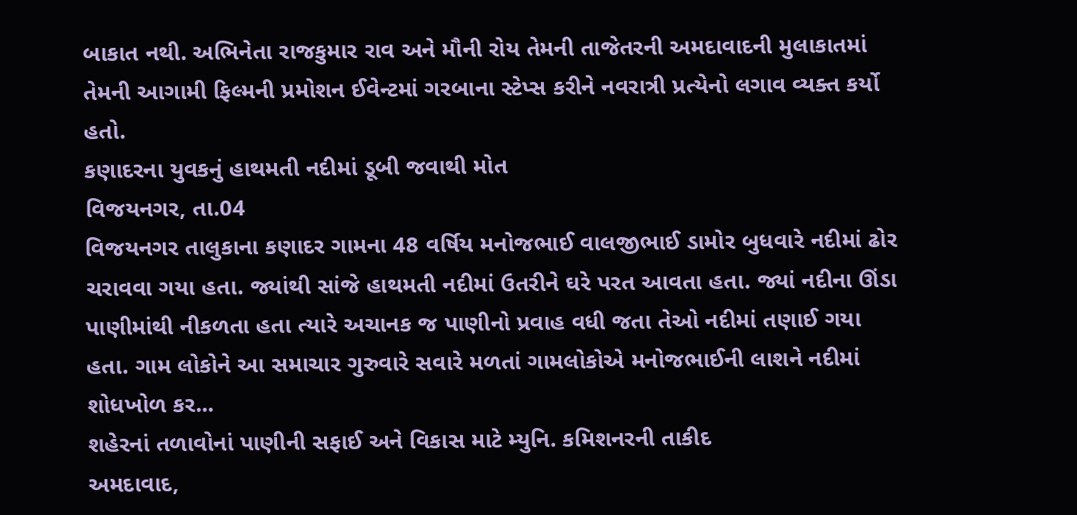બાકાત નથી. અભિનેતા રાજકુમાર રાવ અને મૌની રોય તેમની તાજેતરની અમદાવાદની મુલાકાતમાં તેમની આગામી ફિલ્મની પ્રમોશન ઈવેન્ટમાં ગરબાના સ્ટેપ્સ કરીને નવરાત્રી પ્રત્યેનો લગાવ વ્યક્ત કર્યો હતો.
કણાદરના યુવકનું હાથમતી નદીમાં ડૂબી જવાથી મોત
વિજયનગર, તા.04
વિજયનગર તાલુકાના કણાદર ગામના 48 વર્ષિય મનોજભાઈ વાલજીભાઈ ડામોર બુધવારે નદીમાં ઢોર ચરાવવા ગયા હતા. જ્યાંથી સાંજે હાથમતી નદીમાં ઉતરીને ઘરે પરત આવતા હતા. જ્યાં નદીના ઊંડા પાણીમાંથી નીકળતા હતા ત્યારે અચાનક જ પાણીનો પ્રવાહ વધી જતા તેઓ નદીમાં તણાઈ ગયા હતા. ગામ લોકોને આ સમાચાર ગુરુવારે સવારે મળતાં ગામલોકોએ મનોજભાઈની લાશને નદીમાં શોધખોળ કર...
શહેરનાં તળાવોનાં પાણીની સફાઈ અને વિકાસ માટે મ્યુનિ. કમિશનરની તાકીદ
અમદાવાદ,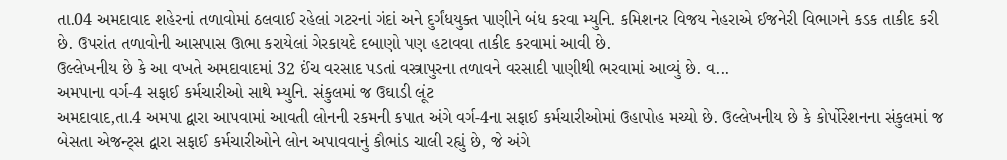તા.04 અમદાવાદ શહેરનાં તળાવોમાં ઠલવાઈ રહેલાં ગટરનાં ગંદાં અને દુર્ગંધયુક્ત પાણીને બંધ કરવા મ્યુનિ. કમિશનર વિજય નેહરાએ ઈજનેરી વિભાગને કડક તાકીદ કરી છે. ઉપરાંત તળાવોની આસપાસ ઊભા કરાયેલાં ગેરકાયદે દબાણો પણ હટાવવા તાકીદ કરવામાં આવી છે.
ઉલ્લેખનીય છે કે આ વખતે અમદાવાદમાં 32 ઈંચ વરસાદ પડતાં વસ્ત્રાપુરના તળાવને વરસાદી પાણીથી ભરવામાં આવ્યું છે. વ...
અમપાના વર્ગ-4 સફાઈ કર્મચારીઓ સાથે મ્યુનિ. સંકુલમાં જ ઉઘાડી લૂંટ
અમદાવાદ,તા.4 અમપા દ્વારા આપવામાં આવતી લોનની રકમની કપાત અંગે વર્ગ-4ના સફાઈ કર્મચારીઓમાં ઉહાપોહ મચ્યો છે. ઉલ્લેખનીય છે કે કોર્પોરેશનના સંકુલમાં જ બેસતા એજન્ટ્સ દ્વારા સફાઈ કર્મચારીઓને લોન અપાવવાનું કૌભાંડ ચાલી રહ્યું છે, જે અંગે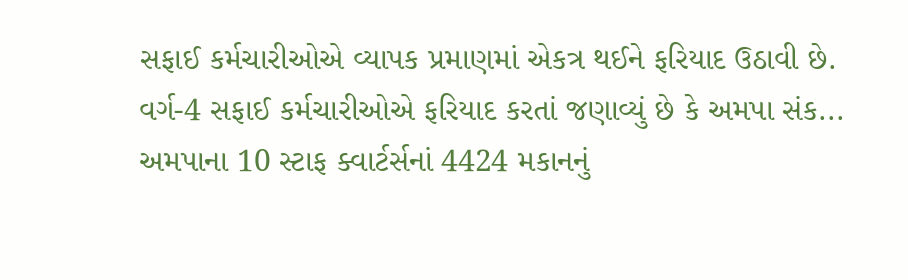સફાઈ કર્મચારીઓએ વ્યાપક પ્રમાણમાં એકત્ર થઈને ફરિયાદ ઉઠાવી છે.
વર્ગ-4 સફાઈ કર્મચારીઓએ ફરિયાદ કરતાં જણાવ્યું છે કે અમપા સંક...
અમપાના 10 સ્ટાફ ક્વાર્ટર્સનાં 4424 મકાનનું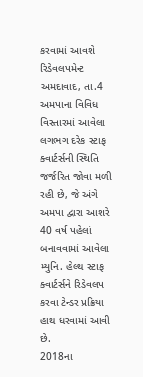કરવામાં આવશે રિડેવલપમેન્ટ
અમદાવાદ, તા.4 અમપાના વિવિધ વિસ્તારમાં આવેલા લગભગ દરેક સ્ટાફ ક્વાર્ટર્સની સ્થિતિ જર્જરિત જોવા મળી રહી છે, જે અંગે અમપા દ્વારા આશરે 40 વર્ષ પહેલાં બનાવવામાં આવેલા મ્યુનિ. હેલ્થ સ્ટાફ ક્વાર્ટર્સને રિડેવલપ કરવા ટેન્ડર પ્રક્રિયા હાથ ધરવામાં આવી છે.
2018ના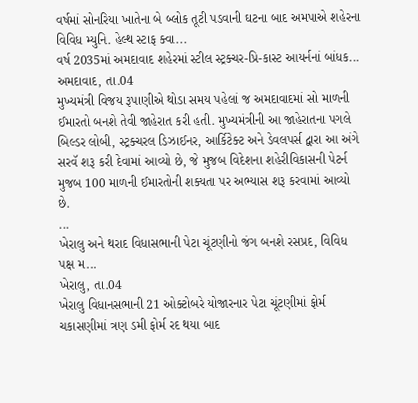વર્ષમાં સોનરિયા ખાતેના બે બ્લોક તૂટી પડવાની ઘટના બાદ અમપાએ શહેરના વિવિધ મ્યુનિ. હેલ્થ સ્ટાફ ક્વા...
વર્ષ 2035માં અમદાવાદ શહેરમાં સ્ટીલ સ્ટ્રક્ચર-પ્રિ-કાસ્ટ આયર્નનાં બાંધક...
અમદાવાદ, તા.04
મુખ્યમંત્રી વિજય રૂપાણીએ થોડા સમય પહેલાં જ અમદાવાદમાં સો માળની ઈમારતો બનશે તેવી જાહેરાત કરી હતી. મુખ્યમંત્રીની આ જાહેરાતના પગલે બિલ્ડર લોબી, સ્ટ્રક્ચરલ ડિઝાઈનર, આર્કિટેક્ટ અને ડેવલપર્સ દ્વારા આ અંગે સરવૅ શરૂ કરી દેવામાં આવ્યો છે, જે મુજબ વિદેશના શહેરીવિકાસની પેટર્ન મુજબ 100 માળની ઈમારતોની શક્યતા પર અભ્યાસ શરૂ કરવામાં આવ્યો છે.
...
ખેરાલુ અને થરાદ વિધાસભાની પેટા ચૂંટણીનો જંગ બનશે રસપ્રદ, વિવિધ પક્ષ મ...
ખેરાલુ, તા.04
ખેરાલુ વિધાનસભાની 21 ઓક્ટોબરે યોજારનાર પેટા ચૂંટણીમાં ફોર્મ ચકાસણીમાં ત્રણ ડમી ફોર્મ રદ થયા બાદ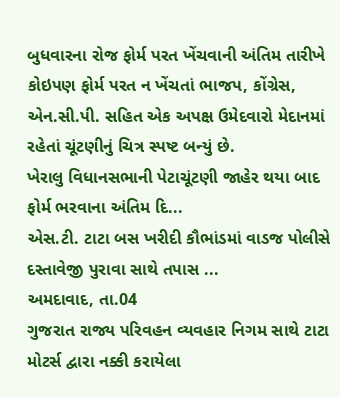બુધવારના રોજ ફોર્મ પરત ખેંચવાની અંતિમ તારીખે કોઇપણ ફોર્મ પરત ન ખેંચતાં ભાજપ, કોંગ્રેસ, એન.સી.પી. સહિત એક અપક્ષ ઉમેદવારો મેદાનમાં રહેતાં ચૂંટણીનું ચિત્ર સ્પષ્ટ બન્યું છે.
ખેરાલુ વિધાનસભાની પેટાચૂંટણી જાહેર થયા બાદ ફોર્મ ભરવાના અંતિમ દિ...
એસ.ટી. ટાટા બસ ખરીદી કૌભાંડમાં વાડજ પોલીસે દસ્તાવેજી પુરાવા સાથે તપાસ ...
અમદાવાદ, તા.04
ગુજરાત રાજ્ય પરિવહન વ્યવહાર નિગમ સાથે ટાટા મોટર્સ દ્વારા નક્કી કરાયેલા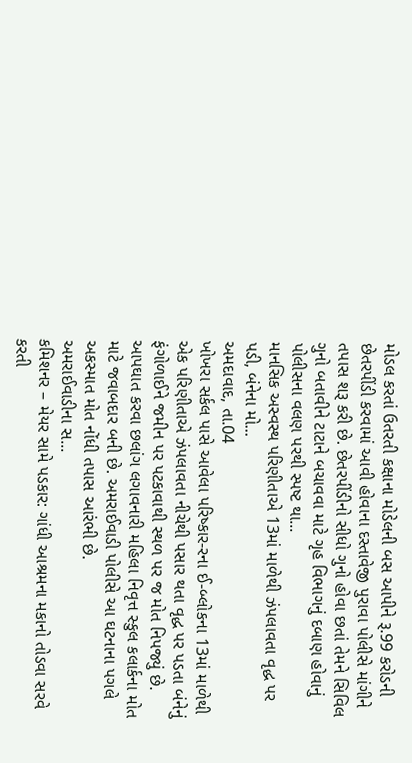મોડલ કરતાં ઉતરતી કક્ષાના મોડેલની બસ આપીને રૂ.99 કરોડની છેતરપીંડી કરવામાં આવી હોવાના દસ્તાવેજી પુરાવા પોલીસે માંગીને તપાસ શરૂ કરી છે. છેતરપીંડીનો સીધો ગુનો હોવા છતાં તેમને સિવિલ ગુનો બતાવીને ટાટાને બચાવવા માટે ગૃહ વિભાગનું દબાણ હોવાનું પોલીસના વલણ પરથી સ્પષ્ટ થા...
માનસિક અસ્વસ્થ પરિણીતાએ 13માં માળેથી ઝંપલાવતા વૃદ્ધ પર પડી, બંનેના મો...
અમદાવાદ, તા.04
ખોખરા સર્કલ પાસે આવેલા પરિષ્કાર-રના ઈ-બ્લોકના 13માં માળેથી એક પરિણીતાએ ઝંપલાવતા નીચેથી પસાર થતા વૃદ્ધ પર પડતા બંનેનું ફંગોળાઈને જમીન પર પટકાવાથી સ્થળ પર જ મોત નિપજ્યું છે. આપઘાત કરવા છલાંગ લગાવનારી મહિલા નિવૃત્ત સ્કુલ કલાર્કના મોત માટે જવાબદાર બની છે. અમરાઈવાડી પોલીસે આ ઘટનાના પગલે અકસ્માત મોત નોંધી તપાસ આરંભી છે.
અમરાઈવાડીના સ...
કમિશનર – મેયર સામે પડકાર: ગાંધી આશ્રમના મકાનો તોડવા સરવે કરતી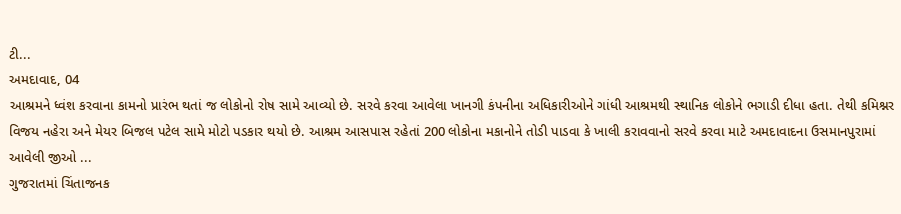ટી...
અમદાવાદ, 04
આશ્રમને ધ્વંશ કરવાના કામનો પ્રારંભ થતાં જ લોકોનો રોષ સામે આવ્યો છે. સરવે કરવા આવેલા ખાનગી કંપનીના અધિકારીઓને ગાંધી આશ્રમથી સ્થાનિક લોકોને ભગાડી દીધા હતા. તેથી કમિશ્નર વિજય નહેરા અને મેયર બિજલ પટેલ સામે મોટો પડકાર થયો છે. આશ્રમ આસપાસ રહેતાં 200 લોકોના મકાનોને તોડી પાડવા કે ખાલી કરાવવાનો સરવે કરવા માટે અમદાવાદના ઉસમાનપુરામાં આવેલી જીઓ ...
ગુજરાતમાં ચિંતાજનક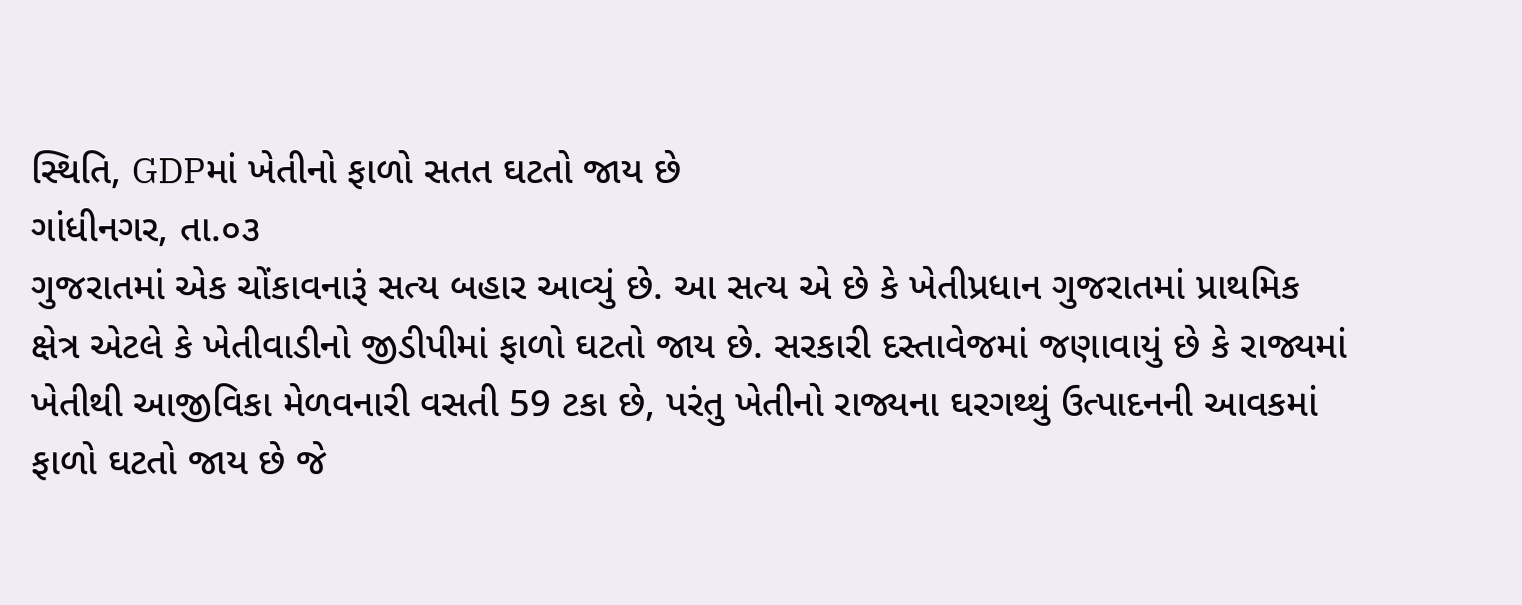સ્થિતિ, GDPમાં ખેતીનો ફાળો સતત ઘટતો જાય છે
ગાંધીનગર, તા.૦૩
ગુજરાતમાં એક ચોંકાવનારૂં સત્ય બહાર આવ્યું છે. આ સત્ય એ છે કે ખેતીપ્રધાન ગુજરાતમાં પ્રાથમિક ક્ષેત્ર એટલે કે ખેતીવાડીનો જીડીપીમાં ફાળો ઘટતો જાય છે. સરકારી દસ્તાવેજમાં જણાવાયું છે કે રાજ્યમાં ખેતીથી આજીવિકા મેળવનારી વસતી 59 ટકા છે, પરંતુ ખેતીનો રાજ્યના ઘરગથ્થું ઉત્પાદનની આવકમાં ફાળો ઘટતો જાય છે જે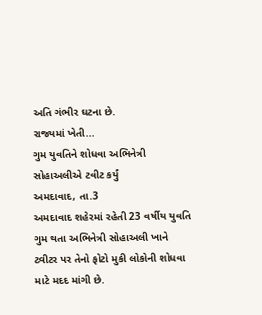અતિ ગંભીર ઘટના છે.
રાજ્યમાં ખેતી...
ગુમ યુવતિને શોધવા અભિનેત્રી સોહાઅલીએ ટવીટ કર્યું
અમદાવાદ, તા.3
અમદાવાદ શહેરમાં રહેતી 23 વર્ષીય યુવતિ ગુમ થતા અભિનેત્રી સોહાઅલી ખાને ટ્વીટર પર તેનો ફોટો મુકી લોકોની શોધવા માટે મદદ માંગી છે.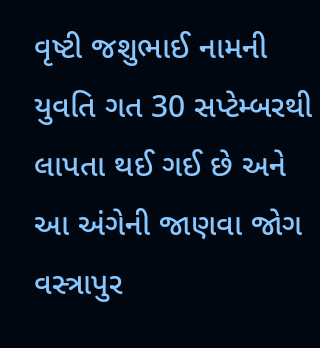વૃષ્ટી જશુભાઈ નામની યુવતિ ગત 30 સપ્ટેમ્બરથી લાપતા થઈ ગઈ છે અને આ અંગેની જાણવા જોગ વસ્ત્રાપુર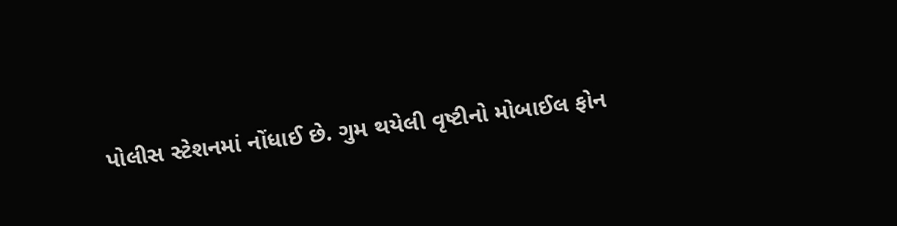પોલીસ સ્ટેશનમાં નોંધાઈ છે. ગુમ થયેલી વૃષ્ટીનો મોબાઈલ ફોન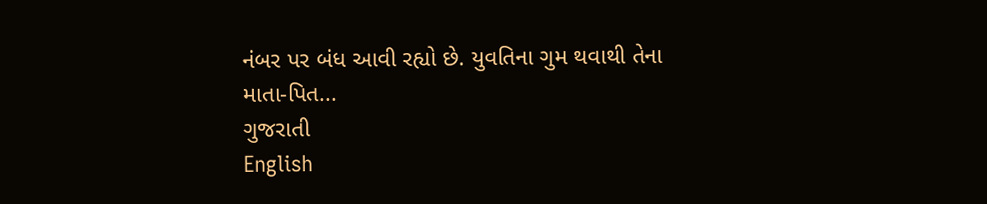નંબર પર બંધ આવી રહ્યો છે. યુવતિના ગુમ થવાથી તેના માતા-પિત...
ગુજરાતી
English